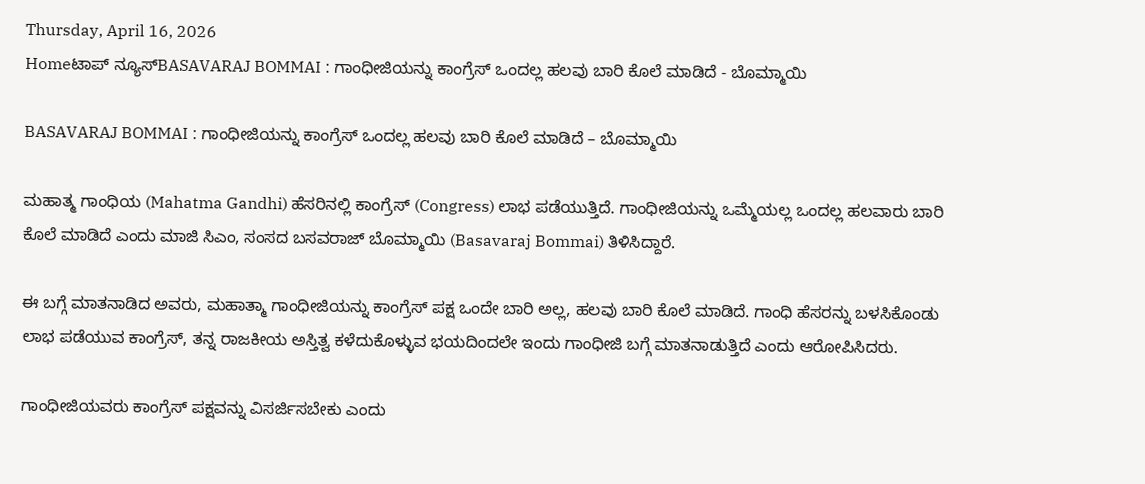Thursday, April 16, 2026
Homeಟಾಪ್ ನ್ಯೂಸ್BASAVARAJ BOMMAI : ಗಾಂಧೀಜಿಯನ್ನು ಕಾಂಗ್ರೆಸ್ ಒಂದಲ್ಲ ಹಲವು ಬಾರಿ ಕೊಲೆ ಮಾಡಿದೆ - ಬೊಮ್ಮಾಯಿ

BASAVARAJ BOMMAI : ಗಾಂಧೀಜಿಯನ್ನು ಕಾಂಗ್ರೆಸ್ ಒಂದಲ್ಲ ಹಲವು ಬಾರಿ ಕೊಲೆ ಮಾಡಿದೆ – ಬೊಮ್ಮಾಯಿ

ಮಹಾತ್ಮ ಗಾಂಧಿಯ (Mahatma Gandhi) ಹೆಸರಿನಲ್ಲಿ ಕಾಂಗ್ರೆಸ್ (Congress) ಲಾಭ ಪಡೆಯುತ್ತಿದೆ. ಗಾಂಧೀಜಿಯನ್ನು ಒಮ್ಮೆಯಲ್ಲ ಒಂದಲ್ಲ ಹಲವಾರು ಬಾರಿ ಕೊಲೆ ಮಾಡಿದೆ ಎಂದು ಮಾಜಿ ಸಿಎಂ, ಸಂಸದ ಬಸವರಾಜ್ ಬೊಮ್ಮಾಯಿ (Basavaraj Bommai) ತಿಳಿಸಿದ್ದಾರೆ.

ಈ ಬಗ್ಗೆ ಮಾತನಾಡಿದ ಅವರು, ಮಹಾತ್ಮಾ ಗಾಂಧೀಜಿಯನ್ನು ಕಾಂಗ್ರೆಸ್ ಪಕ್ಷ ಒಂದೇ ಬಾರಿ ಅಲ್ಲ, ಹಲವು ಬಾರಿ ಕೊಲೆ ಮಾಡಿದೆ. ಗಾಂಧಿ ಹೆಸರನ್ನು ಬಳಸಿಕೊಂಡು ಲಾಭ ಪಡೆಯುವ ಕಾಂಗ್ರೆಸ್, ತನ್ನ ರಾಜಕೀಯ ಅಸ್ತಿತ್ವ ಕಳೆದುಕೊಳ್ಳುವ ಭಯದಿಂದಲೇ ಇಂದು ಗಾಂಧೀಜಿ ಬಗ್ಗೆ ಮಾತನಾಡುತ್ತಿದೆ ಎಂದು ಆರೋಪಿಸಿದರು.

ಗಾಂಧೀಜಿಯವರು ಕಾಂಗ್ರೆಸ್ ಪಕ್ಷವನ್ನು ವಿಸರ್ಜಿಸಬೇಕು ಎಂದು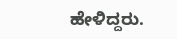ಹೇಳಿದ್ದರು.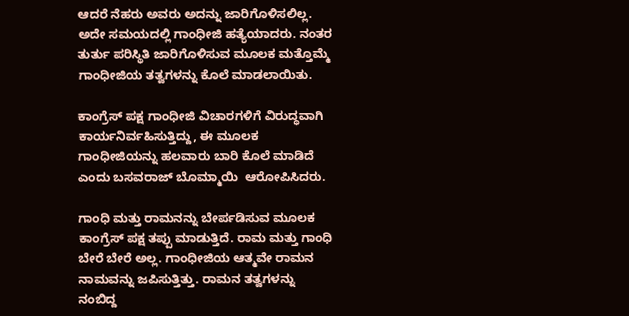ಆದರೆ ನೆಹರು ಅವರು ಅದನ್ನು ಜಾರಿಗೊಳಿಸಲಿಲ್ಲ. ಅದೇ ಸಮಯದಲ್ಲಿ ಗಾಂಧೀಜಿ ಹತ್ಯೆಯಾದರು. ನಂತರ ತುರ್ತು ಪರಿಸ್ಥಿತಿ ಜಾರಿಗೊಳಿಸುವ ಮೂಲಕ ಮತ್ತೊಮ್ಮೆ ಗಾಂಧೀಜಿಯ ತತ್ವಗಳನ್ನು ಕೊಲೆ ಮಾಡಲಾಯಿತು.

ಕಾಂಗ್ರೆಸ್ ಪಕ್ಷ ಗಾಂಧೀಜಿ ವಿಚಾರಗಳಿಗೆ ವಿರುದ್ಧವಾಗಿ ಕಾರ್ಯನಿರ್ವಹಿಸುತ್ತಿದ್ದು, ಈ ಮೂಲಕ ಗಾಂಧೀಜಿಯನ್ನು ಹಲವಾರು ಬಾರಿ ಕೊಲೆ ಮಾಡಿದೆ ಎಂದು ಬಸವರಾಜ್ ಬೊಮ್ಮಾಯಿ  ಆರೋಪಿಸಿದರು.

ಗಾಂಧಿ ಮತ್ತು ರಾಮನನ್ನು ಬೇರ್ಪಡಿಸುವ ಮೂಲಕ ಕಾಂಗ್ರೆಸ್ ಪಕ್ಷ ತಪ್ಪು ಮಾಡುತ್ತಿದೆ. ರಾಮ ಮತ್ತು ಗಾಂಧಿ ಬೇರೆ ಬೇರೆ ಅಲ್ಲ. ಗಾಂಧೀಜಿಯ ಆತ್ಮವೇ ರಾಮನ ನಾಮವನ್ನು ಜಪಿಸುತ್ತಿತ್ತು. ರಾಮನ ತತ್ವಗಳನ್ನು ನಂಬಿದ್ದ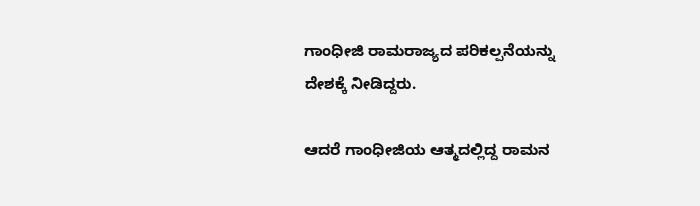ಗಾಂಧೀಜಿ ರಾಮರಾಜ್ಯದ ಪರಿಕಲ್ಪನೆಯನ್ನು ದೇಶಕ್ಕೆ ನೀಡಿದ್ದರು.

ಆದರೆ ಗಾಂಧೀಜಿಯ ಆತ್ಮದಲ್ಲಿದ್ದ ರಾಮನ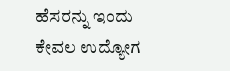ಹೆಸರನ್ನು ಇಂದು ಕೇವಲ ಉದ್ಯೋಗ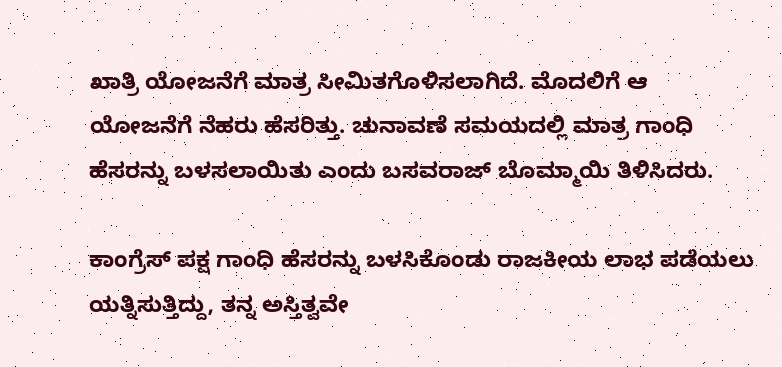ಖಾತ್ರಿ ಯೋಜನೆಗೆ ಮಾತ್ರ ಸೀಮಿತಗೊಳಿಸಲಾಗಿದೆ. ಮೊದಲಿಗೆ ಆ ಯೋಜನೆಗೆ ನೆಹರು ಹೆಸರಿತ್ತು. ಚುನಾವಣೆ ಸಮಯದಲ್ಲಿ ಮಾತ್ರ ಗಾಂಧಿ ಹೆಸರನ್ನು ಬಳಸಲಾಯಿತು ಎಂದು ಬಸವರಾಜ್ ಬೊಮ್ಮಾಯಿ ತಿಳಿಸಿದರು.

ಕಾಂಗ್ರೆಸ್ ಪಕ್ಷ ಗಾಂಧಿ ಹೆಸರನ್ನು ಬಳಸಿಕೊಂಡು ರಾಜಕೀಯ ಲಾಭ ಪಡೆಯಲು ಯತ್ನಿಸುತ್ತಿದ್ದು, ತನ್ನ ಅಸ್ತಿತ್ವವೇ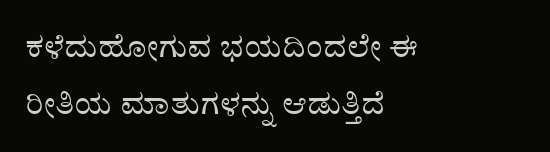ಕಳೆದುಹೋಗುವ ಭಯದಿಂದಲೇ ಈ ರೀತಿಯ ಮಾತುಗಳನ್ನು ಆಡುತ್ತಿದೆ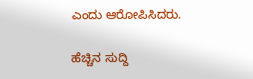ಎಂದು ಆರೋಪಿಸಿದರು.

ಹೆಚ್ಚಿನ ಸುದ್ದಿ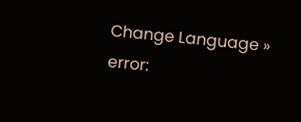Change Language »
error: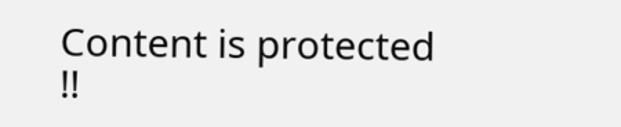Content is protected !!